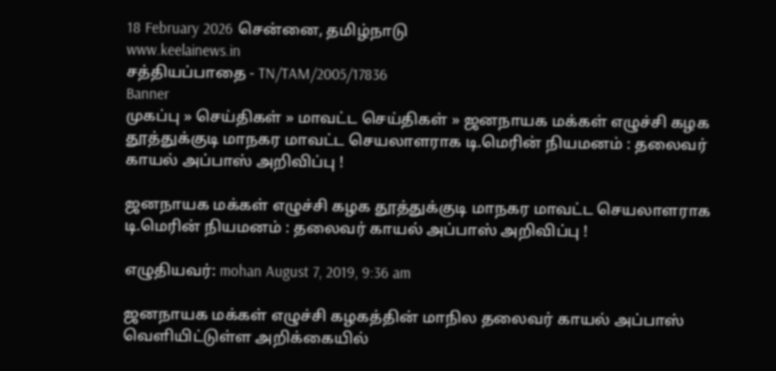18 February 2026 சென்னை, தமிழ்நாடு
www.keelainews.in
சத்தியப்பாதை - TN/TAM/2005/17836
Banner
முகப்பு » செய்திகள் » மாவட்ட செய்திகள் » ஜனநாயக மக்கள் எழுச்சி கழக தூத்துக்குடி மாநகர மாவட்ட செயலாளராக டி.மெரின் நியமனம் : தலைவர் காயல் அப்பாஸ் அறிவிப்பு !

ஜனநாயக மக்கள் எழுச்சி கழக தூத்துக்குடி மாநகர மாவட்ட செயலாளராக டி.மெரின் நியமனம் : தலைவர் காயல் அப்பாஸ் அறிவிப்பு !

எழுதியவர்: mohan August 7, 2019, 9:36 am

ஜனநாயக மக்கள் எழுச்சி கழகத்தின் மாநில தலைவர் காயல் அப்பாஸ் வெளியிட்டுள்ள அறிக்கையில்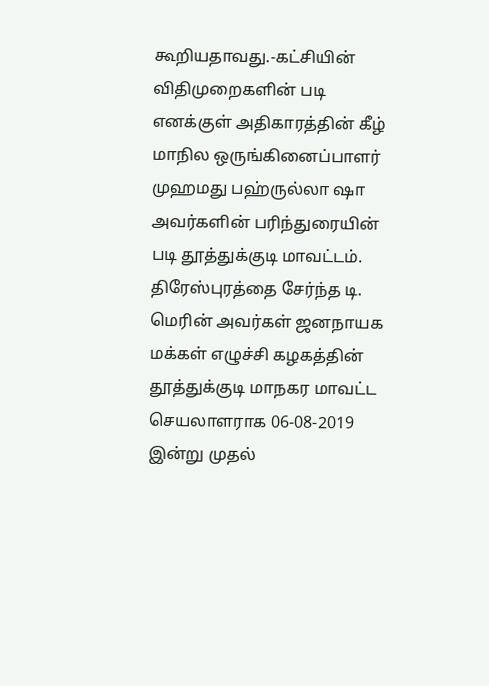கூறியதாவது.-கட்சியின் விதிமுறைகளின் படி எனக்குள் அதிகாரத்தின் கீழ் மாநில ஒருங்கினைப்பாளர் முஹமது பஹ்ருல்லா ஷா அவர்களின் பரிந்துரையின் படி தூத்துக்குடி மாவட்டம். திரேஸ்புரத்தை சேர்ந்த டி. மெரின் அவர்கள் ஜனநாயக மக்கள் எழுச்சி கழகத்தின் தூத்துக்குடி மாநகர மாவட்ட செயலாளராக 06-08-2019 இன்று முதல்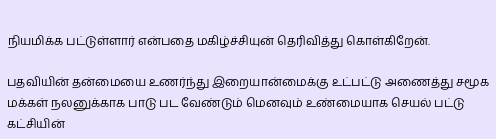நியமிக்க பட்டுள்ளார் என்பதை மகிழ்ச்சியுன் தெரிவித்து கொள்கிறேன்.

பதவியின் தன்மையை உணர்ந்து இறையான்மைக்கு உட்பட்டு அணைத்து சமூக மக்கள் நலனுக்காக பாடு பட வேண்டும் மெனவும் உண்மையாக செயல் பட்டு கட்சியின்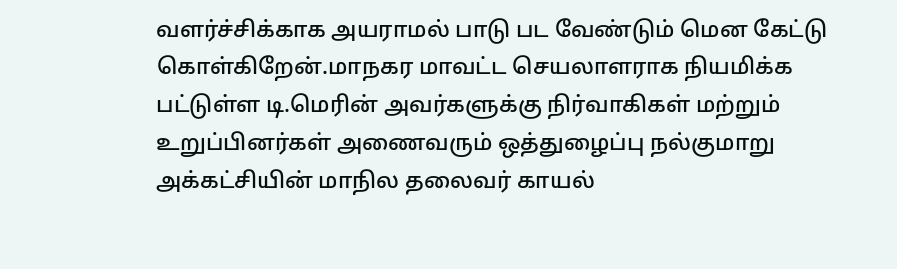வளர்ச்சிக்காக அயராமல் பாடு பட வேண்டும் மென கேட்டு கொள்கிறேன்.மாநகர மாவட்ட செயலாளராக நியமிக்க பட்டுள்ள டி.மெரின் அவர்களுக்கு நிர்வாகிகள் மற்றும் உறுப்பினர்கள் அணைவரும் ஒத்துழைப்பு நல்குமாறு அக்கட்சியின் மாநில தலைவர் காயல்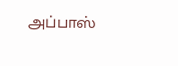அப்பாஸ்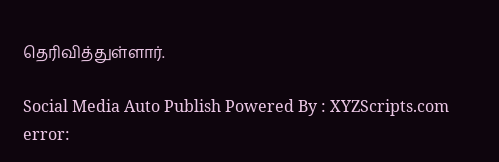தெரிவித்துள்ளார்.

Social Media Auto Publish Powered By : XYZScripts.com
error: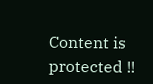Content is protected !!